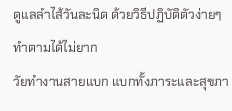ดูแลลำไส้วันละนิด ด้วยวิธีปฏิบัติตัวง่ายๆ ทำตามได้ไม่ยาก
วัยทำงานสายแบก แบกทั้งภาระและสุขภา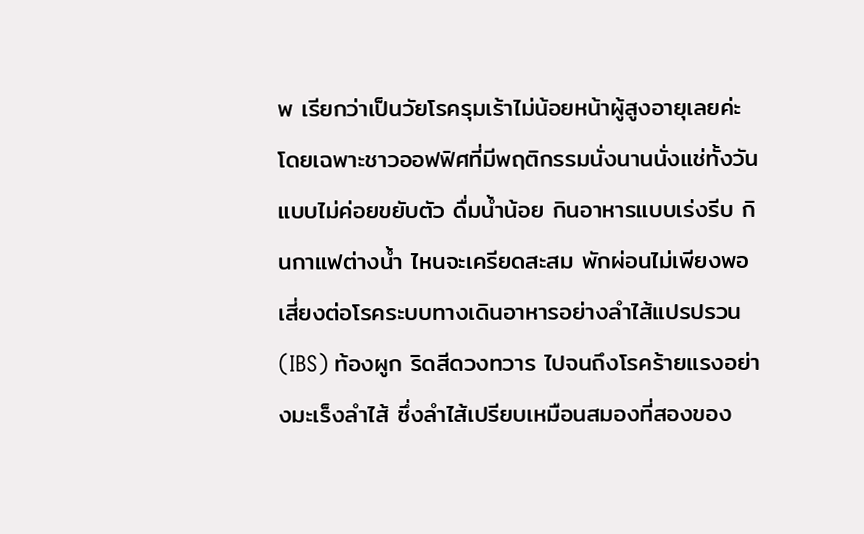พ เรียกว่าเป็นวัยโรครุมเร้าไม่น้อยหน้าผู้สูงอายุเลยค่ะ โดยเฉพาะชาวออฟฟิศที่มีพฤติกรรมนั่งนานนั่งแช่ทั้งวันแบบไม่ค่อยขยับตัว ดื่มน้ำน้อย กินอาหารแบบเร่งรีบ กินกาแฟต่างน้ำ ไหนจะเครียดสะสม พักผ่อนไม่เพียงพอ เสี่ยงต่อโรคระบบทางเดินอาหารอย่างลำไส้แปรปรวน (IBS) ท้องผูก ริดสีดวงทวาร ไปจนถึงโรคร้ายแรงอย่างมะเร็งลำไส้ ซึ่งลำไส้เปรียบเหมือนสมองที่สองของ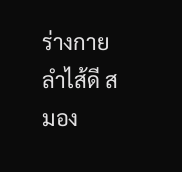ร่างกาย ลำไส้ดี สมอง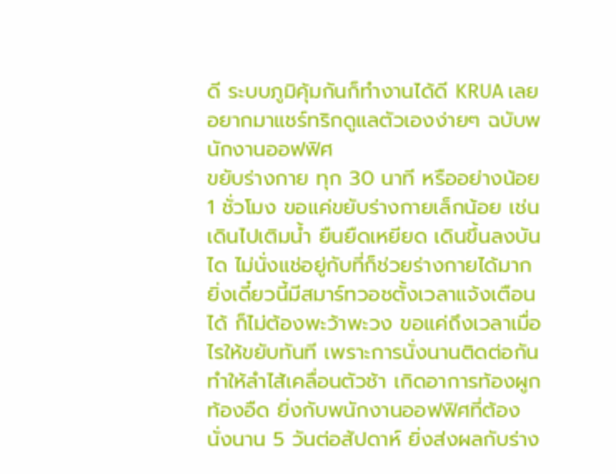ดี ระบบภูมิคุ้มกันก็ทำงานได้ดี KRUA เลยอยากมาแชร์ทริกดูแลตัวเองง่ายๆ ฉบับพนักงานออฟฟิศ
ขยับร่างกาย ทุก 30 นาที หรืออย่างน้อย 1 ชั่วโมง ขอแค่ขยับร่างกายเล็กน้อย เช่น เดินไปเติมน้ำ ยืนยืดเหยียด เดินขึ้นลงบันได ไม่นั่งแช่อยู่กับที่ก็ช่วยร่างกายได้มาก ยิ่งเดี๋ยวนี้มีสมาร์ทวอชตั้งเวลาแจ้งเตือนได้ ก็ไม่ต้องพะว้าพะวง ขอแค่ถึงเวลาเมื่อไรให้ขยับทันที เพราะการนั่งนานติดต่อกันทำให้ลำไส้เคลื่อนตัวช้า เกิดอาการท้องผูก ท้องอืด ยิ่งกับพนักงานออฟฟิศที่ต้องนั่งนาน 5 วันต่อสัปดาห์ ยิ่งส่งผลกับร่าง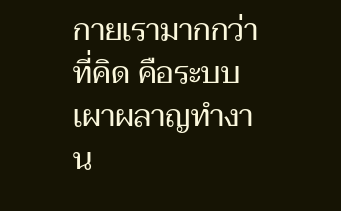กายเรามากกว่าที่คิด คือระบบเผาผลาญทำงาน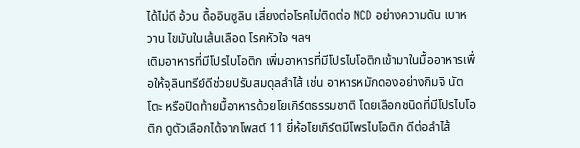ได้ไม่ดี อ้วน ดื้ออินซูลิน เสี่ยงต่อโรคไม่ติดต่อ NCD อย่างความดัน เบาหวาน ไขมันในเส้นเลือด โรคหัวใจ ฯลฯ
เติมอาหารที่มีโปรไบโอติก เพิ่มอาหารที่มีโปรไบโอติกเข้ามาในมื้ออาหารเพื่อให้จุลินทรีย์ดีช่วยปรับสมดุลลำไส้ เช่น อาหารหมักดองอย่างกิมจิ นัตโตะ หรือปิดท้ายมื้อาหารด้วยโยเกิร์ตธรรมชาติ โดยเลือกชนิดที่มีโปรไบโอติก ดูตัวเลือกได้จากโพสต์ 11 ยี่ห้อโยเกิร์ตมีโพรไบโอติก ดีต่อลำไส้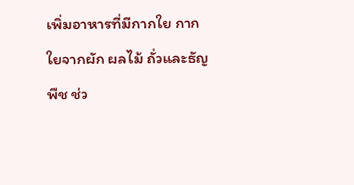เพิ่มอาหารที่มีกากใย กากใยจากผัก ผลไม้ ถั่วและธัญพืช ช่ว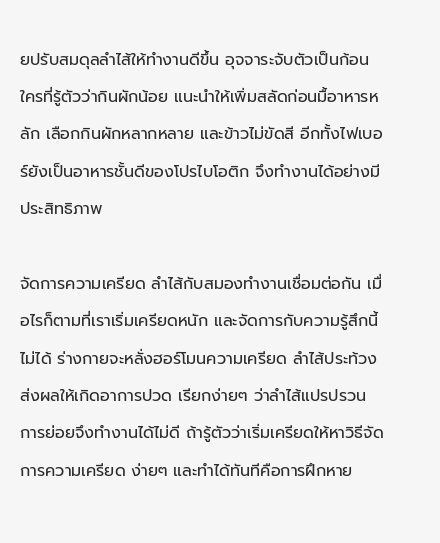ยปรับสมดุลลำไส้ให้ทำงานดีขึ้น อุจจาระจับตัวเป็นก้อน ใครที่รู้ตัวว่ากินผักน้อย แนะนำให้เพิ่มสลัดก่อนมื้อาหารหลัก เลือกกินผักหลากหลาย และข้าวไม่ขัดสี อีกทั้งไฟเบอร์ยังเป็นอาหารชั้นดีของโปรไบโอติก จึงทำงานได้อย่างมีประสิทธิภาพ

จัดการความเครียด ลำไส้กับสมองทำงานเชื่อมต่อกัน เมื่อไรก็ตามที่เราเริ่มเครียดหนัก และจัดการกับความรู้สึกนี้ไม่ได้ ร่างกายจะหลั่งฮอร์โมนความเครียด ลำไส้ประท้วงส่งผลให้เกิดอาการปวด เรียกง่ายๆ ว่าลำไส้แปรปรวน การย่อยจึงทำงานได้ไม่ดี ถ้ารู้ตัวว่าเริ่มเครียดให้หาวิธีจัดการความเครียด ง่ายๆ และทำได้ทันทีคือการฝึกหาย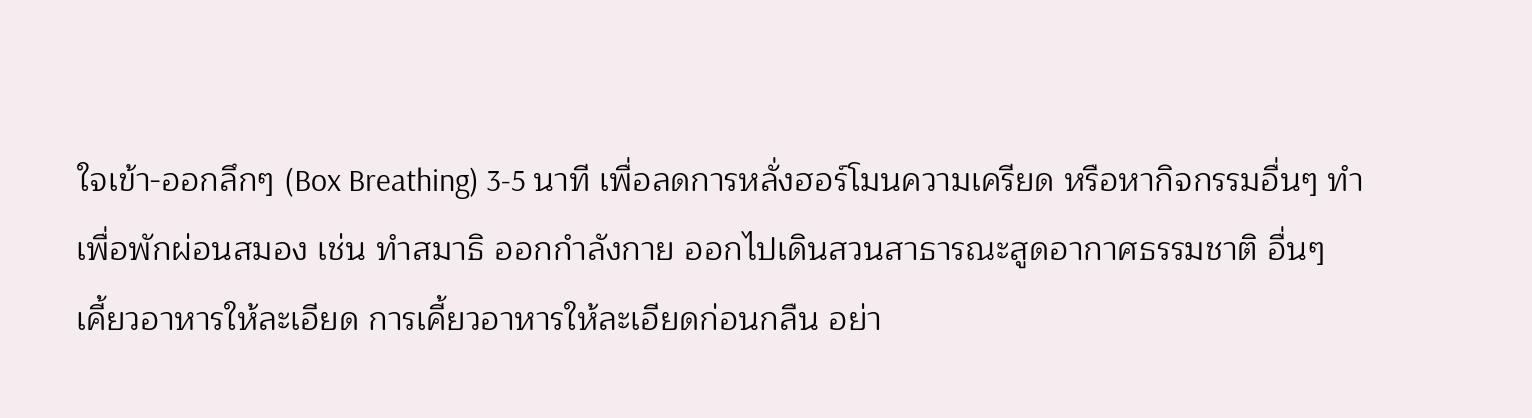ใจเข้า-ออกลึกๆ (Box Breathing) 3-5 นาที เพื่อลดการหลั่งฮอร์โมนความเครียด หรือหากิจกรรมอื่นๆ ทำเพื่อพักผ่อนสมอง เช่น ทำสมาธิ ออกกำลังกาย ออกไปเดินสวนสาธารณะสูดอากาศธรรมชาติ อื่นๆ
เคี้ยวอาหารให้ละเอียด การเคี้ยวอาหารให้ละเอียดก่อนกลืน อย่า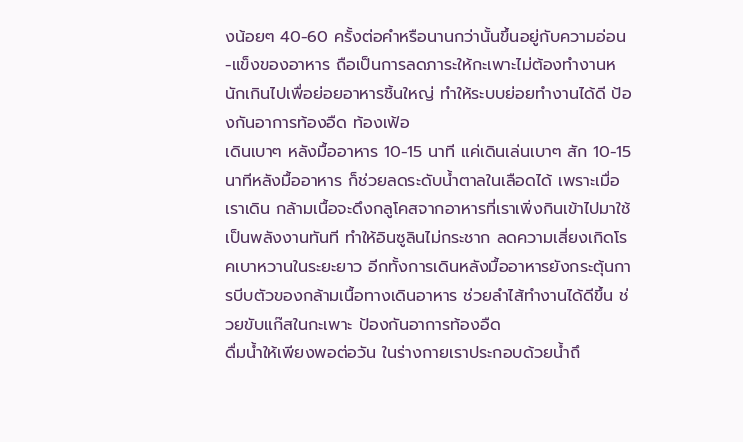งน้อยๆ 40-60 ครั้งต่อคำหรือนานกว่านั้นขึ้นอยู่กับความอ่อน-แข็งของอาหาร ถือเป็นการลดภาระให้กะเพาะไม่ต้องทำงานหนักเกินไปเพื่อย่อยอาหารชิ้นใหญ่ ทำให้ระบบย่อยทำงานได้ดี ป้องกันอาการท้องอืด ท้องเฟ้อ
เดินเบาๆ หลังมื้ออาหาร 10-15 นาที แค่เดินเล่นเบาๆ สัก 10-15 นาทีหลังมื้ออาหาร ก็ช่วยลดระดับน้ำตาลในเลือดได้ เพราะเมื่อเราเดิน กล้ามเนื้อจะดึงกลูโคสจากอาหารที่เราเพิ่งกินเข้าไปมาใช้เป็นพลังงานทันที ทำให้อินซูลินไม่กระชาก ลดความเสี่ยงเกิดโรคเบาหวานในระยะยาว อีกทั้งการเดินหลังมื้ออาหารยังกระตุ้นการบีบตัวของกล้ามเนื้อทางเดินอาหาร ช่วยลำไส้ทำงานได้ดีขึ้น ช่วยขับแก๊สในกะเพาะ ป้องกันอาการท้องอืด
ดื่มน้ำให้เพียงพอต่อวัน ในร่างกายเราประกอบด้วยน้ำถึ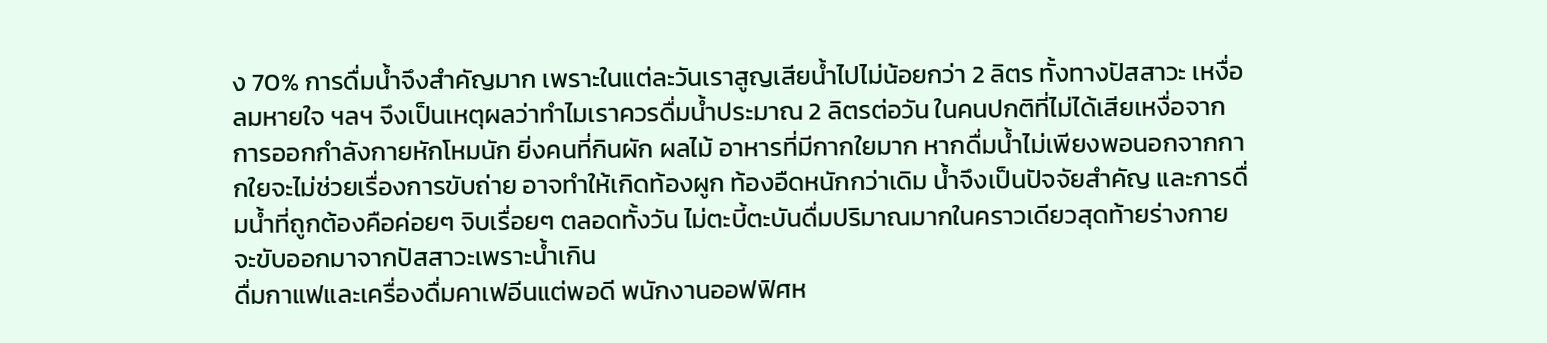ง 70% การดื่มน้ำจึงสำคัญมาก เพราะในแต่ละวันเราสูญเสียน้ำไปไม่น้อยกว่า 2 ลิตร ทั้งทางปัสสาวะ เหงื่อ ลมหายใจ ฯลฯ จึงเป็นเหตุผลว่าทำไมเราควรดื่มน้ำประมาณ 2 ลิตรต่อวัน ในคนปกติที่ไม่ได้เสียเหงื่อจากการออกกำลังกายหักโหมนัก ยิ่งคนที่กินผัก ผลไม้ อาหารที่มีกากใยมาก หากดื่มน้ำไม่เพียงพอนอกจากกากใยจะไม่ช่วยเรื่องการขับถ่าย อาจทำให้เกิดท้องผูก ท้องอืดหนักกว่าเดิม น้ำจึงเป็นปัจจัยสำคัญ และการดื่มน้ำที่ถูกต้องคือค่อยๆ จิบเรื่อยๆ ตลอดทั้งวัน ไม่ตะบี้ตะบันดื่มปริมาณมากในคราวเดียวสุดท้ายร่างกายจะขับออกมาจากปัสสาวะเพราะน้ำเกิน
ดื่มกาแฟและเครื่องดื่มคาเฟอีนแต่พอดี พนักงานออฟฟิศห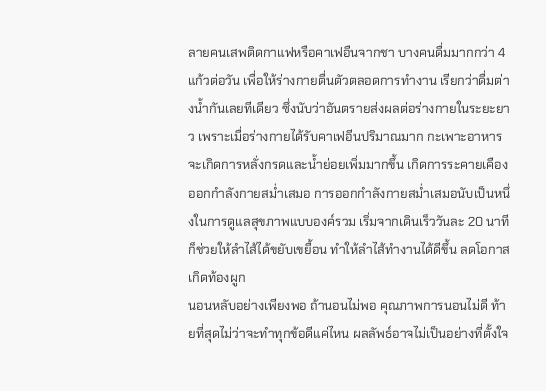ลายคนเสพติดกาแฟหรือคาเฟอืนจากชา บางคนดื่มมากกว่า 4 แก้วต่อวัน เพื่อให้ร่างกายตื่นตัวตลอดการทำงาน เรียกว่าดื่มต่างน้ำกันเลยทีเดียว ซึ่งนับว่าอันตรายส่งผลต่อร่างกายในระยะยาว เพราะเมื่อร่างกายได้รับคาเฟอีนปริมาณมาก กะเพาะอาหารจะเกิดการหลั่งกรดและน้ำย่อยเพิ่มมากขึ้น เกิดการระคายเคือง
ออกกำลังกายสม่ำเสมอ การออกกำลังกายสม่ำเสมอนับเป็นหนึ่งในการดูแลสุขภาพแบบองค์รวม เริ่มจากเดินเร็ววันละ 20 นาที ก็ช่วยให้ลำไส้ได้ขยับเขยื้อน ทำให้ลำไส้ทำงานได้ดีขึ้น ลดโอกาสเกิดท้องผูก
นอนหลับอย่างเพียงพอ ถ้านอนไม่พอ คุณภาพการนอนไม่ดี ท้ายที่สุดไม่ว่าจะทำทุกข้อดีแค่ไหน ผลลัพธ์อาจไม่เป็นอย่างที่ตั้งใจ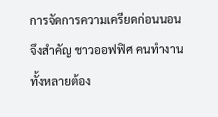การจัดการความเครียดก่อนนอนจึงสำคัญ ชาวออฟฟิศ คนทำงานทั้งหลายต้อง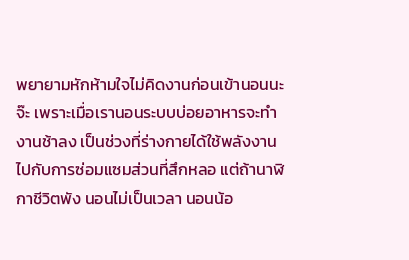พยายามหักห้ามใจไม่คิดงานก่อนเข้านอนนะจ๊ะ เพราะเมื่อเรานอนระบบบ่อยอาหารจะทำงานช้าลง เป็นช่วงที่ร่างกายได้ใช้พลังงานไปกับการซ่อมแซมส่วนที่สึกหลอ แต่ถ้านาฬิกาชีวิตพัง นอนไม่เป็นเวลา นอนน้อ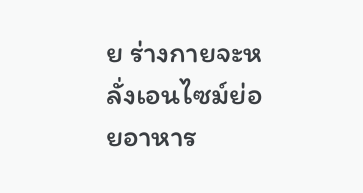ย ร่างกายจะหลั่งเอนไซม์ย่อยอาหาร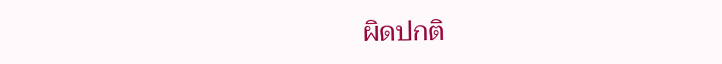ผิดปกติ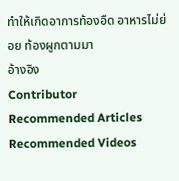ทำให้เกิดอาการท้องอืด อาหารไม่ย่อย ท้องผูกตามมา
อ้างอิง
Contributor
Recommended Articles
Recommended Videos